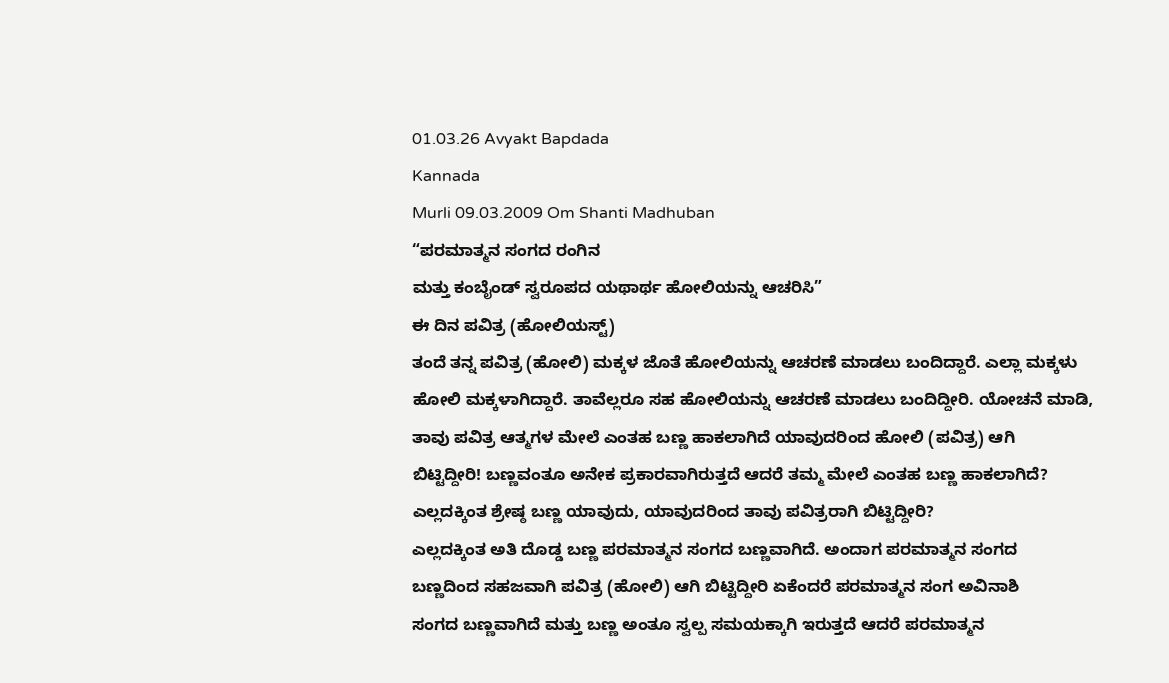01.03.26 Avyakt Bapdada
Kannada
Murli 09.03.2009 Om Shanti Madhuban
“ಪರಮಾತ್ಮನ ಸಂಗದ ರಂಗಿನ
ಮತ್ತು ಕಂಬೈಂಡ್ ಸ್ವರೂಪದ ಯಥಾರ್ಥ ಹೋಲಿಯನ್ನು ಆಚರಿಸಿ”
ಈ ದಿನ ಪವಿತ್ರ (ಹೋಲಿಯಸ್ಟ್)
ತಂದೆ ತನ್ನ ಪವಿತ್ರ (ಹೋಲಿ) ಮಕ್ಕಳ ಜೊತೆ ಹೋಲಿಯನ್ನು ಆಚರಣೆ ಮಾಡಲು ಬಂದಿದ್ದಾರೆ. ಎಲ್ಲಾ ಮಕ್ಕಳು
ಹೋಲಿ ಮಕ್ಕಳಾಗಿದ್ದಾರೆ. ತಾವೆಲ್ಲರೂ ಸಹ ಹೋಲಿಯನ್ನು ಆಚರಣೆ ಮಾಡಲು ಬಂದಿದ್ದೀರಿ. ಯೋಚನೆ ಮಾಡಿ,
ತಾವು ಪವಿತ್ರ ಆತ್ಮಗಳ ಮೇಲೆ ಎಂತಹ ಬಣ್ಣ ಹಾಕಲಾಗಿದೆ ಯಾವುದರಿಂದ ಹೋಲಿ (ಪವಿತ್ರ) ಆಗಿ
ಬಿಟ್ಟಿದ್ದೀರಿ! ಬಣ್ಣವಂತೂ ಅನೇಕ ಪ್ರಕಾರವಾಗಿರುತ್ತದೆ ಆದರೆ ತಮ್ಮ ಮೇಲೆ ಎಂತಹ ಬಣ್ಣ ಹಾಕಲಾಗಿದೆ?
ಎಲ್ಲದಕ್ಕಿಂತ ಶ್ರೇಷ್ಠ ಬಣ್ಣ ಯಾವುದು, ಯಾವುದರಿಂದ ತಾವು ಪವಿತ್ರರಾಗಿ ಬಿಟ್ಟಿದ್ದೀರಿ?
ಎಲ್ಲದಕ್ಕಿಂತ ಅತಿ ದೊಡ್ಡ ಬಣ್ಣ ಪರಮಾತ್ಮನ ಸಂಗದ ಬಣ್ಣವಾಗಿದೆ. ಅಂದಾಗ ಪರಮಾತ್ಮನ ಸಂಗದ
ಬಣ್ಣದಿಂದ ಸಹಜವಾಗಿ ಪವಿತ್ರ (ಹೋಲಿ) ಆಗಿ ಬಿಟ್ಟಿದ್ದೀರಿ ಏಕೆಂದರೆ ಪರಮಾತ್ಮನ ಸಂಗ ಅವಿನಾಶಿ
ಸಂಗದ ಬಣ್ಣವಾಗಿದೆ ಮತ್ತು ಬಣ್ಣ ಅಂತೂ ಸ್ವಲ್ಪ ಸಮಯಕ್ಕಾಗಿ ಇರುತ್ತದೆ ಆದರೆ ಪರಮಾತ್ಮನ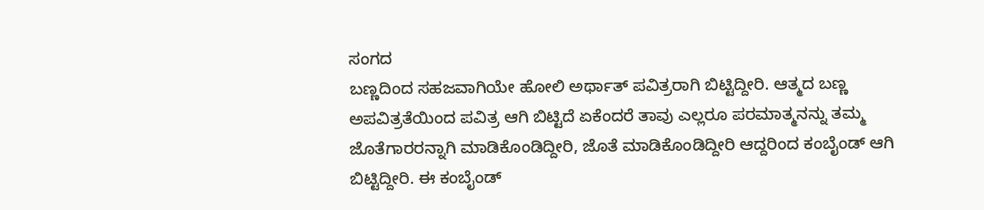ಸಂಗದ
ಬಣ್ಣದಿಂದ ಸಹಜವಾಗಿಯೇ ಹೋಲಿ ಅರ್ಥಾತ್ ಪವಿತ್ರರಾಗಿ ಬಿಟ್ಟಿದ್ದೀರಿ. ಆತ್ಮದ ಬಣ್ಣ
ಅಪವಿತ್ರತೆಯಿಂದ ಪವಿತ್ರ ಆಗಿ ಬಿಟ್ಟಿದೆ ಏಕೆಂದರೆ ತಾವು ಎಲ್ಲರೂ ಪರಮಾತ್ಮನನ್ನು ತಮ್ಮ
ಜೊತೆಗಾರರನ್ನಾಗಿ ಮಾಡಿಕೊಂಡಿದ್ದೀರಿ, ಜೊತೆ ಮಾಡಿಕೊಂಡಿದ್ದೀರಿ ಆದ್ದರಿಂದ ಕಂಬೈಂಡ್ ಆಗಿ
ಬಿಟ್ಟಿದ್ದೀರಿ. ಈ ಕಂಬೈಂಡ್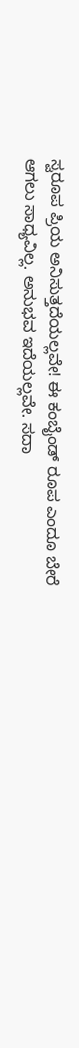ಸ್ವರೂಪ ಪ್ರಿಯ ಅನಿಸುತ್ತದೆಯಲ್ಲವೇ! ಈ ಕಂಬೈಂಡ್ ರೂಪ ಎಂದೂ ಬೇರೆ
ಆಗಲು ಸಾಧ್ಯವಿಲ್ಲ. ಅನುಭವ ಇದೆಯಲ್ಲವೇ. ಸದಾ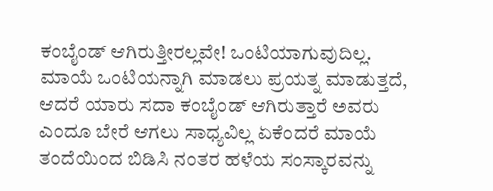ಕಂಬೈಂಡ್ ಆಗಿರುತ್ತೀರಲ್ಲವೇ! ಒಂಟಿಯಾಗುವುದಿಲ್ಲ.
ಮಾಯೆ ಒಂಟಿಯನ್ನಾಗಿ ಮಾಡಲು ಪ್ರಯತ್ನ ಮಾಡುತ್ತದೆ, ಆದರೆ ಯಾರು ಸದಾ ಕಂಬೈಂಡ್ ಆಗಿರುತ್ತಾರೆ ಅವರು
ಎಂದೂ ಬೇರೆ ಆಗಲು ಸಾಧ್ಯವಿಲ್ಲ ಏಕೆಂದರೆ ಮಾಯೆ ತಂದೆಯಿಂದ ಬಿಡಿಸಿ ನಂತರ ಹಳೆಯ ಸಂಸ್ಕಾರವನ್ನು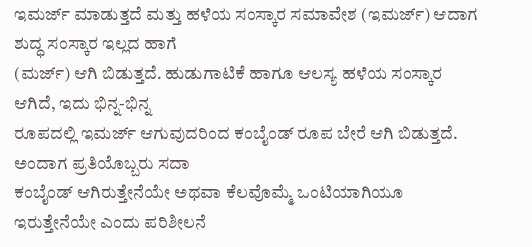ಇಮರ್ಜ್ ಮಾಡುತ್ತದೆ ಮತ್ತು ಹಳೆಯ ಸಂಸ್ಕಾರ ಸಮಾವೇಶ (ಇಮರ್ಜ್) ಆದಾಗ ಶುದ್ಧ ಸಂಸ್ಕಾರ ಇಲ್ಲದ ಹಾಗೆ
(ಮರ್ಜ್) ಆಗಿ ಬಿಡುತ್ತದೆ. ಹುಡುಗಾಟಿಕೆ ಹಾಗೂ ಆಲಸ್ಯ ಹಳೆಯ ಸಂಸ್ಕಾರ ಆಗಿದೆ, ಇದು ಭಿನ್ನ-ಭಿನ್ನ
ರೂಪದಲ್ಲಿ ಇಮರ್ಜ್ ಆಗುವುದರಿಂದ ಕಂಬೈಂಡ್ ರೂಪ ಬೇರೆ ಆಗಿ ಬಿಡುತ್ತದೆ. ಅಂದಾಗ ಪ್ರತಿಯೊಬ್ಬರು ಸದಾ
ಕಂಬೈಂಡ್ ಆಗಿರುತ್ತೇನೆಯೇ ಅಥವಾ ಕೆಲವೊಮ್ಮೆ ಒಂಟಿಯಾಗಿಯೂ ಇರುತ್ತೇನೆಯೇ ಎಂದು ಪರಿಶೀಲನೆ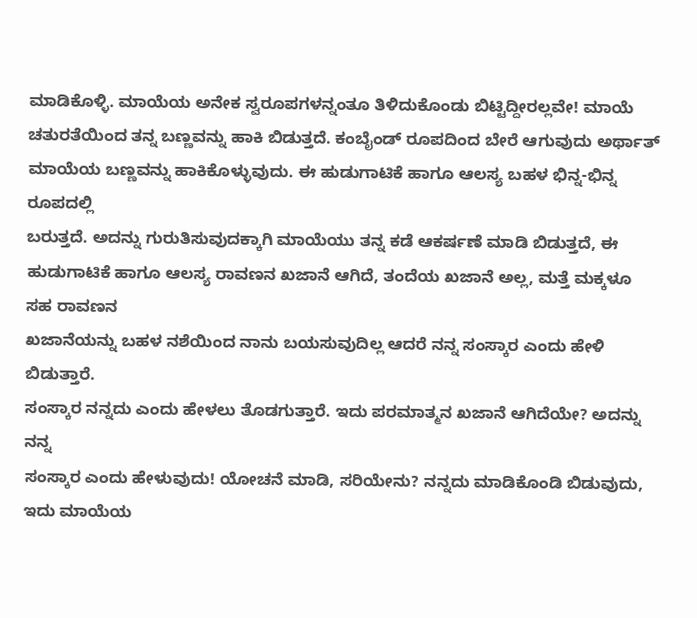ಮಾಡಿಕೊಳ್ಳಿ. ಮಾಯೆಯ ಅನೇಕ ಸ್ವರೂಪಗಳನ್ನಂತೂ ತಿಳಿದುಕೊಂಡು ಬಿಟ್ಟಿದ್ದೀರಲ್ಲವೇ! ಮಾಯೆ
ಚತುರತೆಯಿಂದ ತನ್ನ ಬಣ್ಣವನ್ನು ಹಾಕಿ ಬಿಡುತ್ತದೆ. ಕಂಬೈಂಡ್ ರೂಪದಿಂದ ಬೇರೆ ಆಗುವುದು ಅರ್ಥಾತ್
ಮಾಯೆಯ ಬಣ್ಣವನ್ನು ಹಾಕಿಕೊಳ್ಳುವುದು. ಈ ಹುಡುಗಾಟಿಕೆ ಹಾಗೂ ಆಲಸ್ಯ ಬಹಳ ಭಿನ್ನ-ಭಿನ್ನ ರೂಪದಲ್ಲಿ
ಬರುತ್ತದೆ. ಅದನ್ನು ಗುರುತಿಸುವುದಕ್ಕಾಗಿ ಮಾಯೆಯು ತನ್ನ ಕಡೆ ಆಕರ್ಷಣೆ ಮಾಡಿ ಬಿಡುತ್ತದೆ, ಈ
ಹುಡುಗಾಟಿಕೆ ಹಾಗೂ ಆಲಸ್ಯ ರಾವಣನ ಖಜಾನೆ ಆಗಿದೆ, ತಂದೆಯ ಖಜಾನೆ ಅಲ್ಲ, ಮತ್ತೆ ಮಕ್ಕಳೂ ಸಹ ರಾವಣನ
ಖಜಾನೆಯನ್ನು ಬಹಳ ನಶೆಯಿಂದ ನಾನು ಬಯಸುವುದಿಲ್ಲ ಆದರೆ ನನ್ನ ಸಂಸ್ಕಾರ ಎಂದು ಹೇಳಿ ಬಿಡುತ್ತಾರೆ.
ಸಂಸ್ಕಾರ ನನ್ನದು ಎಂದು ಹೇಳಲು ತೊಡಗುತ್ತಾರೆ. ಇದು ಪರಮಾತ್ಮನ ಖಜಾನೆ ಆಗಿದೆಯೇ? ಅದನ್ನು ನನ್ನ
ಸಂಸ್ಕಾರ ಎಂದು ಹೇಳುವುದು! ಯೋಚನೆ ಮಾಡಿ, ಸರಿಯೇನು? ನನ್ನದು ಮಾಡಿಕೊಂಡಿ ಬಿಡುವುದು, ಇದು ಮಾಯೆಯ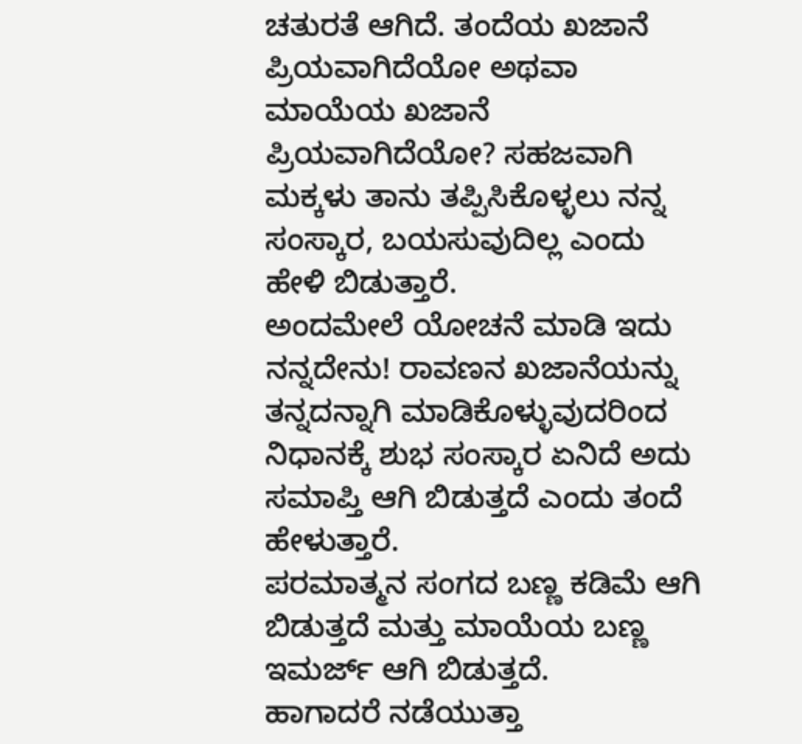ಚತುರತೆ ಆಗಿದೆ. ತಂದೆಯ ಖಜಾನೆ ಪ್ರಿಯವಾಗಿದೆಯೋ ಅಥವಾ ಮಾಯೆಯ ಖಜಾನೆ ಪ್ರಿಯವಾಗಿದೆಯೋ? ಸಹಜವಾಗಿ
ಮಕ್ಕಳು ತಾನು ತಪ್ಪಿಸಿಕೊಳ್ಳಲು ನನ್ನ ಸಂಸ್ಕಾರ, ಬಯಸುವುದಿಲ್ಲ ಎಂದು ಹೇಳಿ ಬಿಡುತ್ತಾರೆ.
ಅಂದಮೇಲೆ ಯೋಚನೆ ಮಾಡಿ ಇದು ನನ್ನದೇನು! ರಾವಣನ ಖಜಾನೆಯನ್ನು ತನ್ನದನ್ನಾಗಿ ಮಾಡಿಕೊಳ್ಳುವುದರಿಂದ
ನಿಧಾನಕ್ಕೆ ಶುಭ ಸಂಸ್ಕಾರ ಏನಿದೆ ಅದು ಸಮಾಪ್ತಿ ಆಗಿ ಬಿಡುತ್ತದೆ ಎಂದು ತಂದೆ ಹೇಳುತ್ತಾರೆ.
ಪರಮಾತ್ಮನ ಸಂಗದ ಬಣ್ಣ ಕಡಿಮೆ ಆಗಿ ಬಿಡುತ್ತದೆ ಮತ್ತು ಮಾಯೆಯ ಬಣ್ಣ ಇಮರ್ಜ್ ಆಗಿ ಬಿಡುತ್ತದೆ.
ಹಾಗಾದರೆ ನಡೆಯುತ್ತಾ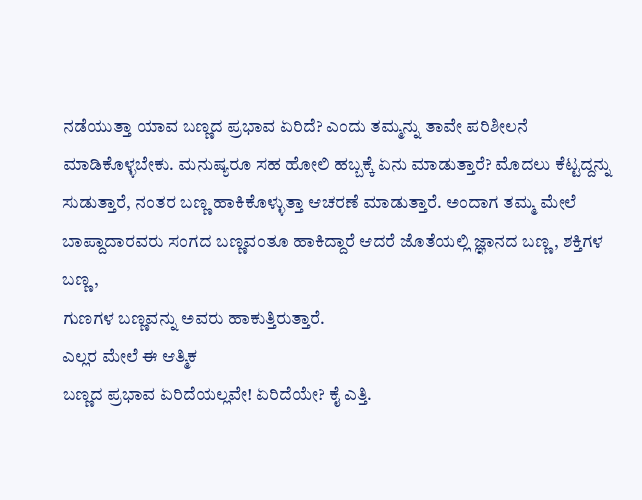ನಡೆಯುತ್ತಾ ಯಾವ ಬಣ್ಣದ ಪ್ರಭಾವ ಏರಿದೆ? ಎಂದು ತಮ್ಮನ್ನು ತಾವೇ ಪರಿಶೀಲನೆ
ಮಾಡಿಕೊಳ್ಳಬೇಕು. ಮನುಷ್ಯರೂ ಸಹ ಹೋಲಿ ಹಬ್ಬಕ್ಕೆ ಏನು ಮಾಡುತ್ತಾರೆ? ಮೊದಲು ಕೆಟ್ಟದ್ದನ್ನು
ಸುಡುತ್ತಾರೆ, ನಂತರ ಬಣ್ಣ ಹಾಕಿಕೊಳ್ಳುತ್ತಾ ಆಚರಣೆ ಮಾಡುತ್ತಾರೆ. ಅಂದಾಗ ತಮ್ಮ ಮೇಲೆ
ಬಾಪ್ದಾದಾರವರು ಸಂಗದ ಬಣ್ಣವಂತೂ ಹಾಕಿದ್ದಾರೆ ಆದರೆ ಜೊತೆಯಲ್ಲಿ ಜ್ಞಾನದ ಬಣ್ಣ, ಶಕ್ತಿಗಳ ಬಣ್ಣ,
ಗುಣಗಳ ಬಣ್ಣವನ್ನು ಅವರು ಹಾಕುತ್ತಿರುತ್ತಾರೆ.
ಎಲ್ಲರ ಮೇಲೆ ಈ ಆತ್ಮಿಕ
ಬಣ್ಣದ ಪ್ರಭಾವ ಏರಿದೆಯಲ್ಲವೇ! ಏರಿದೆಯೇ? ಕೈ ಎತ್ತಿ.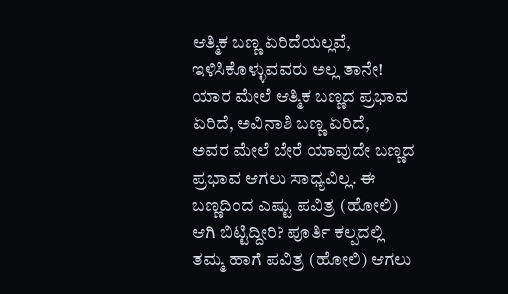ಆತ್ಮಿಕ ಬಣ್ಣ ಏರಿದೆಯಲ್ಲವೆ,
ಇಳಿಸಿಕೊಳ್ಳುವವರು ಅಲ್ಲ ತಾನೇ! ಯಾರ ಮೇಲೆ ಆತ್ಮಿಕ ಬಣ್ಣದ ಪ್ರಭಾವ ಏರಿದೆ, ಅವಿನಾಶಿ ಬಣ್ಣ ಏರಿದೆ,
ಅವರ ಮೇಲೆ ಬೇರೆ ಯಾವುದೇ ಬಣ್ಣದ ಪ್ರಭಾವ ಆಗಲು ಸಾಧ್ಯವಿಲ್ಲ. ಈ ಬಣ್ಣದಿಂದ ಎಷ್ಟು ಪವಿತ್ರ (ಹೋಲಿ)
ಆಗಿ ಬಿಟ್ಟಿದ್ದೀರಿ? ಪೂರ್ತಿ ಕಲ್ಪದಲ್ಲಿ ತಮ್ಮ ಹಾಗೆ ಪವಿತ್ರ (ಹೋಲಿ) ಆಗಲು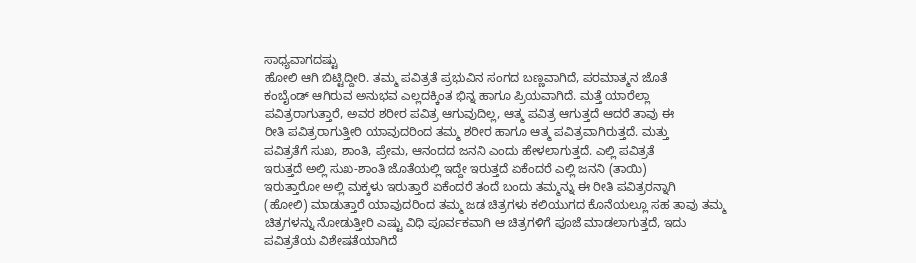ಸಾಧ್ಯವಾಗದಷ್ಟು
ಹೋಲಿ ಆಗಿ ಬಿಟ್ಟಿದ್ದೀರಿ. ತಮ್ಮ ಪವಿತ್ರತೆ ಪ್ರಭುವಿನ ಸಂಗದ ಬಣ್ಣವಾಗಿದೆ, ಪರಮಾತ್ಮನ ಜೊತೆ
ಕಂಬೈಂಡ್ ಆಗಿರುವ ಅನುಭವ ಎಲ್ಲದಕ್ಕಿಂತ ಭಿನ್ನ ಹಾಗೂ ಪ್ರಿಯವಾಗಿದೆ. ಮತ್ತೆ ಯಾರೆಲ್ಲಾ
ಪವಿತ್ರರಾಗುತ್ತಾರೆ, ಅವರ ಶರೀರ ಪವಿತ್ರ ಆಗುವುದಿಲ್ಲ, ಆತ್ಮ ಪವಿತ್ರ ಆಗುತ್ತದೆ ಆದರೆ ತಾವು ಈ
ರೀತಿ ಪವಿತ್ರರಾಗುತ್ತೀರಿ ಯಾವುದರಿಂದ ತಮ್ಮ ಶರೀರ ಹಾಗೂ ಆತ್ಮ ಪವಿತ್ರವಾಗಿರುತ್ತದೆ. ಮತ್ತು
ಪವಿತ್ರತೆಗೆ ಸುಖ, ಶಾಂತಿ, ಪ್ರೇಮ, ಆನಂದದ ಜನನಿ ಎಂದು ಹೇಳಲಾಗುತ್ತದೆ. ಎಲ್ಲಿ ಪವಿತ್ರತೆ
ಇರುತ್ತದೆ ಅಲ್ಲಿ ಸುಖ-ಶಾಂತಿ ಜೊತೆಯಲ್ಲಿ ಇದ್ದೇ ಇರುತ್ತದೆ ಏಕೆಂದರೆ ಎಲ್ಲಿ ಜನನಿ (ತಾಯಿ)
ಇರುತ್ತಾರೋ ಅಲ್ಲಿ ಮಕ್ಕಳು ಇರುತ್ತಾರೆ ಏಕೆಂದರೆ ತಂದೆ ಬಂದು ತಮ್ಮನ್ನು ಈ ರೀತಿ ಪವಿತ್ರರನ್ನಾಗಿ
(ಹೋಲಿ) ಮಾಡುತ್ತಾರೆ ಯಾವುದರಿಂದ ತಮ್ಮ ಜಡ ಚಿತ್ರಗಳು ಕಲಿಯುಗದ ಕೊನೆಯಲ್ಲೂ ಸಹ ತಾವು ತಮ್ಮ
ಚಿತ್ರಗಳನ್ನು ನೋಡುತ್ತೀರಿ ಎಷ್ಟು ವಿಧಿ ಪೂರ್ವಕವಾಗಿ ಆ ಚಿತ್ರಗಳಿಗೆ ಪೂಜೆ ಮಾಡಲಾಗುತ್ತದೆ, ಇದು
ಪವಿತ್ರತೆಯ ವಿಶೇಷತೆಯಾಗಿದೆ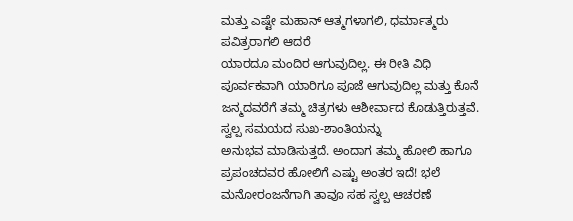ಮತ್ತು ಎಷ್ಟೇ ಮಹಾನ್ ಆತ್ಮಗಳಾಗಲಿ, ಧರ್ಮಾತ್ಮರು ಪವಿತ್ರರಾಗಲಿ ಆದರೆ
ಯಾರದೂ ಮಂದಿರ ಆಗುವುದಿಲ್ಲ. ಈ ರೀತಿ ವಿಧಿ ಪೂರ್ವಕವಾಗಿ ಯಾರಿಗೂ ಪೂಜೆ ಆಗುವುದಿಲ್ಲ ಮತ್ತು ಕೊನೆ
ಜನ್ಮದವರೆಗೆ ತಮ್ಮ ಚಿತ್ರಗಳು ಆಶೀರ್ವಾದ ಕೊಡುತ್ತಿರುತ್ತವೆ. ಸ್ವಲ್ಪ ಸಮಯದ ಸುಖ-ಶಾಂತಿಯನ್ನು
ಅನುಭವ ಮಾಡಿಸುತ್ತದೆ. ಅಂದಾಗ ತಮ್ಮ ಹೋಲಿ ಹಾಗೂ ಪ್ರಪಂಚದವರ ಹೋಲಿಗೆ ಎಷ್ಟು ಅಂತರ ಇದೆ! ಭಲೆ
ಮನೋರಂಜನೆಗಾಗಿ ತಾವೂ ಸಹ ಸ್ವಲ್ಪ ಆಚರಣೆ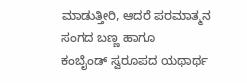ಮಾಡುತ್ತೀರಿ, ಆದರೆ ಪರಮಾತ್ಮನ ಸಂಗದ ಬಣ್ಣ ಹಾಗೂ
ಕಂಬೈಂಡ್ ಸ್ವರೂಪದ ಯಥಾರ್ಥ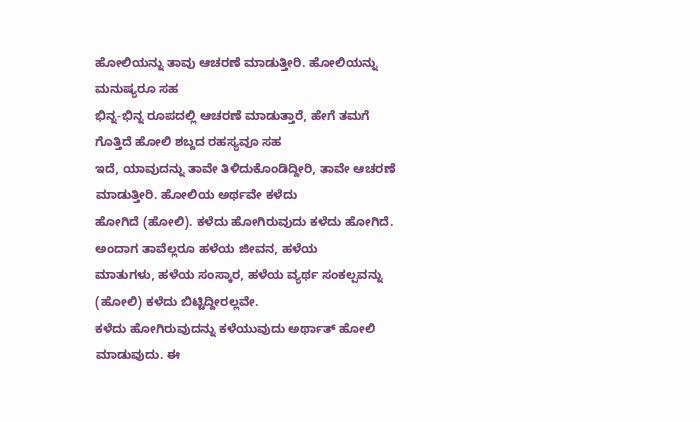ಹೋಲಿಯನ್ನು ತಾವು ಆಚರಣೆ ಮಾಡುತ್ತೀರಿ. ಹೋಲಿಯನ್ನು ಮನುಷ್ಯರೂ ಸಹ
ಭಿನ್ನ-ಭಿನ್ನ ರೂಪದಲ್ಲಿ ಆಚರಣೆ ಮಾಡುತ್ತಾರೆ, ಹೇಗೆ ತಮಗೆ ಗೊತ್ತಿದೆ ಹೋಲಿ ಶಬ್ದದ ರಹಸ್ಯವೂ ಸಹ
ಇದೆ, ಯಾವುದನ್ನು ತಾವೇ ತಿಳಿದುಕೊಂಡಿದ್ದೀರಿ, ತಾವೇ ಆಚರಣೆ ಮಾಡುತ್ತೀರಿ. ಹೋಲಿಯ ಅರ್ಥವೇ ಕಳೆದು
ಹೋಗಿದೆ (ಹೋಲಿ). ಕಳೆದು ಹೋಗಿರುವುದು ಕಳೆದು ಹೋಗಿದೆ. ಅಂದಾಗ ತಾವೆಲ್ಲರೂ ಹಳೆಯ ಜೀವನ, ಹಳೆಯ
ಮಾತುಗಳು, ಹಳೆಯ ಸಂಸ್ಕಾರ, ಹಳೆಯ ವ್ಯರ್ಥ ಸಂಕಲ್ಪವನ್ನು (ಹೋಲಿ) ಕಳೆದು ಬಿಟ್ಟಿದ್ದೀರಲ್ಲವೇ.
ಕಳೆದು ಹೋಗಿರುವುದನ್ನು ಕಳೆಯುವುದು ಅರ್ಥಾತ್ ಹೋಲಿ ಮಾಡುವುದು. ಈ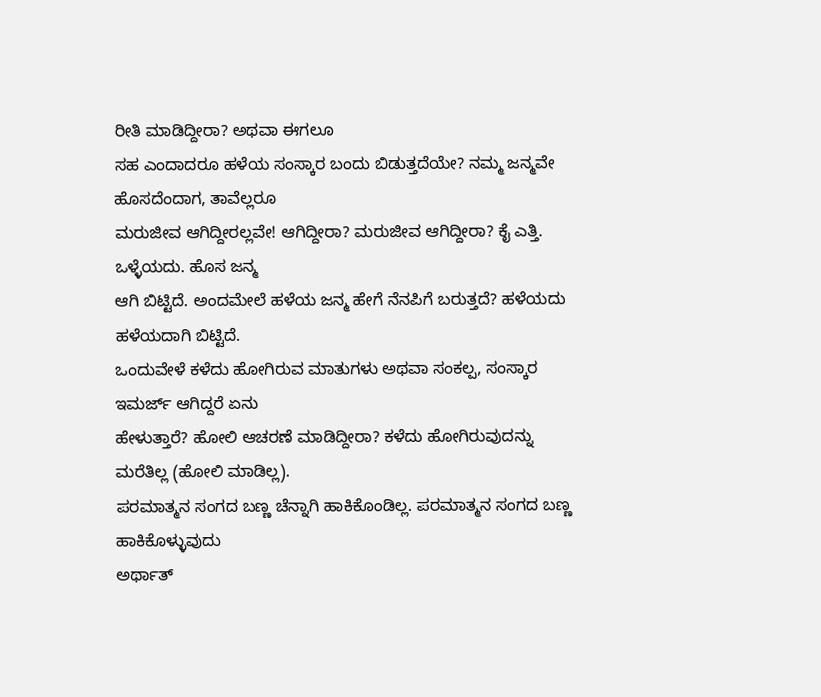ರೀತಿ ಮಾಡಿದ್ದೀರಾ? ಅಥವಾ ಈಗಲೂ
ಸಹ ಎಂದಾದರೂ ಹಳೆಯ ಸಂಸ್ಕಾರ ಬಂದು ಬಿಡುತ್ತದೆಯೇ? ನಮ್ಮ ಜನ್ಮವೇ ಹೊಸದೆಂದಾಗ, ತಾವೆಲ್ಲರೂ
ಮರುಜೀವ ಆಗಿದ್ದೀರಲ್ಲವೇ! ಆಗಿದ್ದೀರಾ? ಮರುಜೀವ ಆಗಿದ್ದೀರಾ? ಕೈ ಎತ್ತಿ. ಒಳ್ಳೆಯದು. ಹೊಸ ಜನ್ಮ
ಆಗಿ ಬಿಟ್ಟಿದೆ. ಅಂದಮೇಲೆ ಹಳೆಯ ಜನ್ಮ ಹೇಗೆ ನೆನಪಿಗೆ ಬರುತ್ತದೆ? ಹಳೆಯದು ಹಳೆಯದಾಗಿ ಬಿಟ್ಟಿದೆ.
ಒಂದುವೇಳೆ ಕಳೆದು ಹೋಗಿರುವ ಮಾತುಗಳು ಅಥವಾ ಸಂಕಲ್ಪ, ಸಂಸ್ಕಾರ ಇಮರ್ಜ್ ಆಗಿದ್ದರೆ ಏನು
ಹೇಳುತ್ತಾರೆ? ಹೋಲಿ ಆಚರಣೆ ಮಾಡಿದ್ದೀರಾ? ಕಳೆದು ಹೋಗಿರುವುದನ್ನು ಮರೆತಿಲ್ಲ (ಹೋಲಿ ಮಾಡಿಲ್ಲ).
ಪರಮಾತ್ಮನ ಸಂಗದ ಬಣ್ಣ ಚೆನ್ನಾಗಿ ಹಾಕಿಕೊಂಡಿಲ್ಲ. ಪರಮಾತ್ಮನ ಸಂಗದ ಬಣ್ಣ ಹಾಕಿಕೊಳ್ಳುವುದು
ಅರ್ಥಾತ್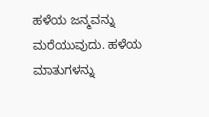ಹಳೆಯ ಜನ್ಮವನ್ನು ಮರೆಯುವುದು. ಹಳೆಯ ಮಾತುಗಳನ್ನು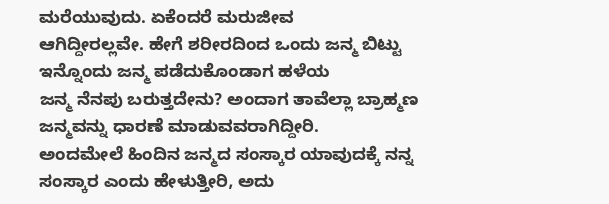ಮರೆಯುವುದು. ಏಕೆಂದರೆ ಮರುಜೀವ
ಆಗಿದ್ದೀರಲ್ಲವೇ. ಹೇಗೆ ಶರೀರದಿಂದ ಒಂದು ಜನ್ಮ ಬಿಟ್ಟು ಇನ್ನೊಂದು ಜನ್ಮ ಪಡೆದುಕೊಂಡಾಗ ಹಳೆಯ
ಜನ್ಮ ನೆನಪು ಬರುತ್ತದೇನು? ಅಂದಾಗ ತಾವೆಲ್ಲಾ ಬ್ರಾಹ್ಮಣ ಜನ್ಮವನ್ನು ಧಾರಣೆ ಮಾಡುವವರಾಗಿದ್ದೀರಿ.
ಅಂದಮೇಲೆ ಹಿಂದಿನ ಜನ್ಮದ ಸಂಸ್ಕಾರ ಯಾವುದಕ್ಕೆ ನನ್ನ ಸಂಸ್ಕಾರ ಎಂದು ಹೇಳುತ್ತೀರಿ, ಅದು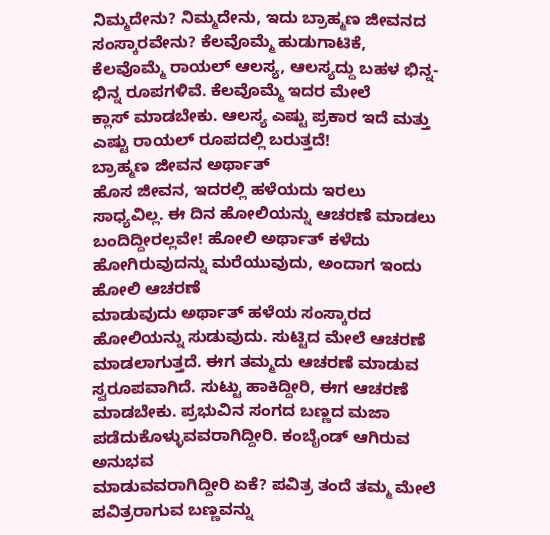ನಿಮ್ಮದೇನು? ನಿಮ್ಮದೇನು, ಇದು ಬ್ರಾಹ್ಮಣ ಜೀವನದ ಸಂಸ್ಕಾರವೇನು? ಕೆಲವೊಮ್ಮೆ ಹುಡುಗಾಟಿಕೆ,
ಕೆಲವೊಮ್ಮೆ ರಾಯಲ್ ಆಲಸ್ಯ, ಆಲಸ್ಯದ್ದು ಬಹಳ ಭಿನ್ನ-ಭಿನ್ನ ರೂಪಗಳಿವೆ. ಕೆಲವೊಮ್ಮೆ ಇದರ ಮೇಲೆ
ಕ್ಲಾಸ್ ಮಾಡಬೇಕು. ಆಲಸ್ಯ ಎಷ್ಟು ಪ್ರಕಾರ ಇದೆ ಮತ್ತು ಎಷ್ಟು ರಾಯಲ್ ರೂಪದಲ್ಲಿ ಬರುತ್ತದೆ!
ಬ್ರಾಹ್ಮಣ ಜೀವನ ಅರ್ಥಾತ್
ಹೊಸ ಜೀವನ, ಇದರಲ್ಲಿ ಹಳೆಯದು ಇರಲು ಸಾಧ್ಯವಿಲ್ಲ. ಈ ದಿನ ಹೋಲಿಯನ್ನು ಆಚರಣೆ ಮಾಡಲು
ಬಂದಿದ್ದೀರಲ್ಲವೇ! ಹೋಲಿ ಅರ್ಥಾತ್ ಕಳೆದು ಹೋಗಿರುವುದನ್ನು ಮರೆಯುವುದು, ಅಂದಾಗ ಇಂದು ಹೋಲಿ ಆಚರಣೆ
ಮಾಡುವುದು ಅರ್ಥಾತ್ ಹಳೆಯ ಸಂಸ್ಕಾರದ ಹೋಲಿಯನ್ನು ಸುಡುವುದು. ಸುಟ್ಟಿದ ಮೇಲೆ ಆಚರಣೆ
ಮಾಡಲಾಗುತ್ತದೆ. ಈಗ ತಮ್ಮದು ಆಚರಣೆ ಮಾಡುವ ಸ್ವರೂಪವಾಗಿದೆ. ಸುಟ್ಟು ಹಾಕಿದ್ದೀರಿ, ಈಗ ಆಚರಣೆ
ಮಾಡಬೇಕು. ಪ್ರಭುವಿನ ಸಂಗದ ಬಣ್ಣದ ಮಜಾ ಪಡೆದುಕೊಳ್ಳುವವರಾಗಿದ್ದೀರಿ. ಕಂಬೈಂಡ್ ಆಗಿರುವ ಅನುಭವ
ಮಾಡುವವರಾಗಿದ್ದೀರಿ ಏಕೆ? ಪವಿತ್ರ ತಂದೆ ತಮ್ಮ ಮೇಲೆ ಪವಿತ್ರರಾಗುವ ಬಣ್ಣವನ್ನು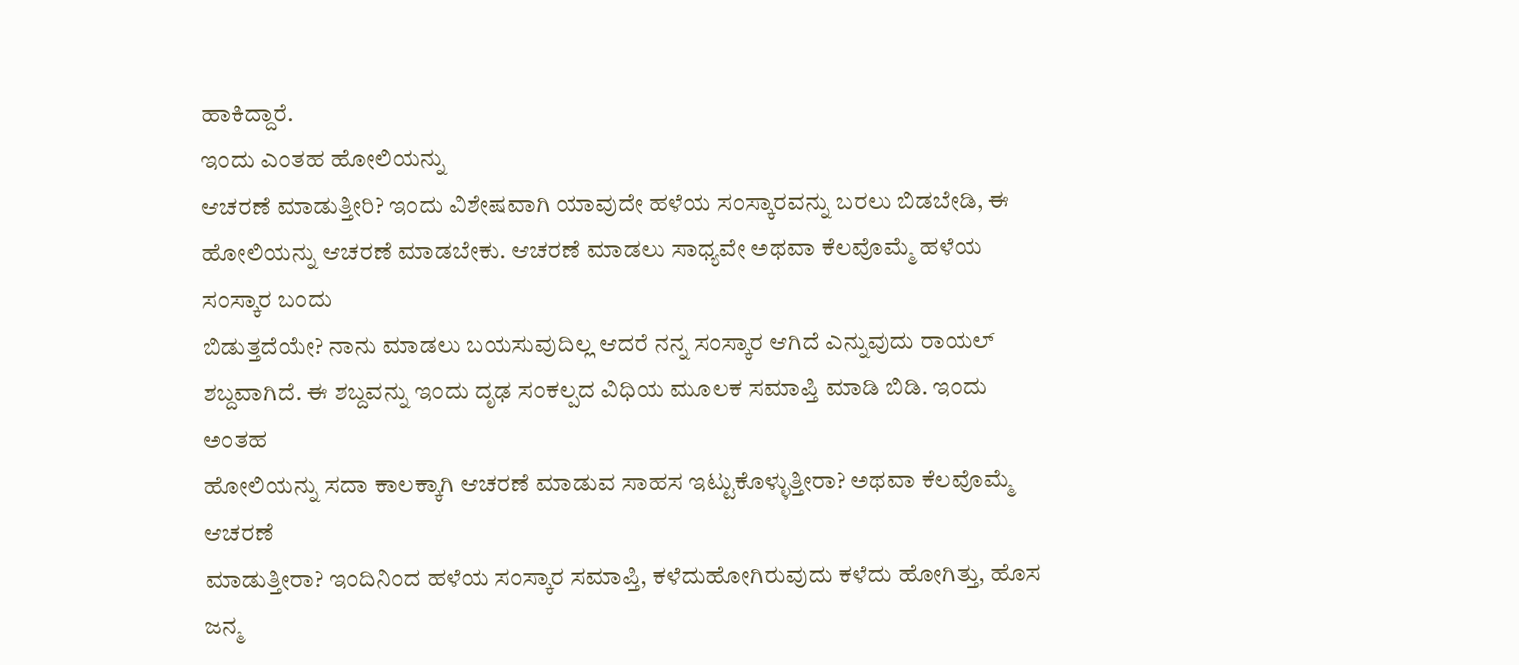ಹಾಕಿದ್ದಾರೆ.
ಇಂದು ಎಂತಹ ಹೋಲಿಯನ್ನು
ಆಚರಣೆ ಮಾಡುತ್ತೀರಿ? ಇಂದು ವಿಶೇಷವಾಗಿ ಯಾವುದೇ ಹಳೆಯ ಸಂಸ್ಕಾರವನ್ನು ಬರಲು ಬಿಡಬೇಡಿ, ಈ
ಹೋಲಿಯನ್ನು ಆಚರಣೆ ಮಾಡಬೇಕು. ಆಚರಣೆ ಮಾಡಲು ಸಾಧ್ಯವೇ ಅಥವಾ ಕೆಲವೊಮ್ಮೆ ಹಳೆಯ ಸಂಸ್ಕಾರ ಬಂದು
ಬಿಡುತ್ತದೆಯೇ? ನಾನು ಮಾಡಲು ಬಯಸುವುದಿಲ್ಲ ಆದರೆ ನನ್ನ ಸಂಸ್ಕಾರ ಆಗಿದೆ ಎನ್ನುವುದು ರಾಯಲ್
ಶಬ್ದವಾಗಿದೆ. ಈ ಶಬ್ದವನ್ನು ಇಂದು ದೃಢ ಸಂಕಲ್ಪದ ವಿಧಿಯ ಮೂಲಕ ಸಮಾಪ್ತಿ ಮಾಡಿ ಬಿಡಿ. ಇಂದು ಅಂತಹ
ಹೋಲಿಯನ್ನು ಸದಾ ಕಾಲಕ್ಕಾಗಿ ಆಚರಣೆ ಮಾಡುವ ಸಾಹಸ ಇಟ್ಟುಕೊಳ್ಳುತ್ತೀರಾ? ಅಥವಾ ಕೆಲವೊಮ್ಮೆ ಆಚರಣೆ
ಮಾಡುತ್ತೀರಾ? ಇಂದಿನಿಂದ ಹಳೆಯ ಸಂಸ್ಕಾರ ಸಮಾಪ್ತಿ, ಕಳೆದುಹೋಗಿರುವುದು ಕಳೆದು ಹೋಗಿತ್ತು, ಹೊಸ
ಜನ್ಮ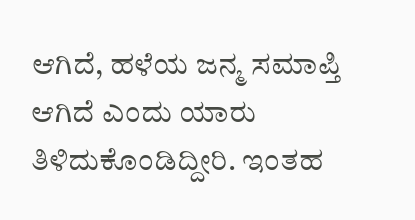ಆಗಿದೆ, ಹಳೆಯ ಜನ್ಮ ಸಮಾಪ್ತಿ ಆಗಿದೆ ಎಂದು ಯಾರು ತಿಳಿದುಕೊಂಡಿದ್ದೀರಿ. ಇಂತಹ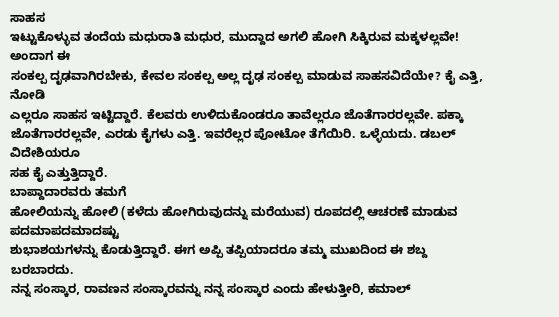ಸಾಹಸ
ಇಟ್ಟುಕೊಳ್ಳುವ ತಂದೆಯ ಮಧುರಾತಿ ಮಧುರ, ಮುದ್ದಾದ ಅಗಲಿ ಹೋಗಿ ಸಿಕ್ಕಿರುವ ಮಕ್ಕಳಲ್ಲವೇ! ಅಂದಾಗ ಈ
ಸಂಕಲ್ಪ ದೃಢವಾಗಿರಬೇಕು, ಕೇವಲ ಸಂಕಲ್ಪ ಅಲ್ಲ ದೃಢ ಸಂಕಲ್ಪ ಮಾಡುವ ಸಾಹಸವಿದೆಯೇ? ಕೈ ಎತ್ತಿ, ನೋಡಿ
ಎಲ್ಲರೂ ಸಾಹಸ ಇಟ್ಟಿದ್ದಾರೆ. ಕೆಲವರು ಉಳಿದುಕೊಂಡರೂ ತಾವೆಲ್ಲರೂ ಜೊತೆಗಾರರಲ್ಲವೇ. ಪಕ್ಕಾ
ಜೊತೆಗಾರರಲ್ಲವೇ, ಎರಡು ಕೈಗಳು ಎತ್ತಿ. ಇವರೆಲ್ಲರ ಪೋಟೋ ತೆಗೆಯಿರಿ. ಒಳ್ಳೆಯದು. ಡಬಲ್ ವಿದೇಶಿಯರೂ
ಸಹ ಕೈ ಎತ್ತುತ್ತಿದ್ದಾರೆ.
ಬಾಪ್ದಾದಾರವರು ತಮಗೆ
ಹೋಲಿಯನ್ನು ಹೋಲಿ (ಕಳೆದು ಹೋಗಿರುವುದನ್ನು ಮರೆಯುವ) ರೂಪದಲ್ಲಿ ಆಚರಣೆ ಮಾಡುವ ಪದಮಾಪದಮಾದಷ್ಟು
ಶುಭಾಶಯಗಳನ್ನು ಕೊಡುತ್ತಿದ್ದಾರೆ. ಈಗ ಅಪ್ಪಿ ತಪ್ಪಿಯಾದರೂ ತಮ್ಮ ಮುಖದಿಂದ ಈ ಶಬ್ದ ಬರಬಾರದು.
ನನ್ನ ಸಂಸ್ಕಾರ, ರಾವಣನ ಸಂಸ್ಕಾರವನ್ನು ನನ್ನ ಸಂಸ್ಕಾರ ಎಂದು ಹೇಳುತ್ತೀರಿ, ಕಮಾಲ್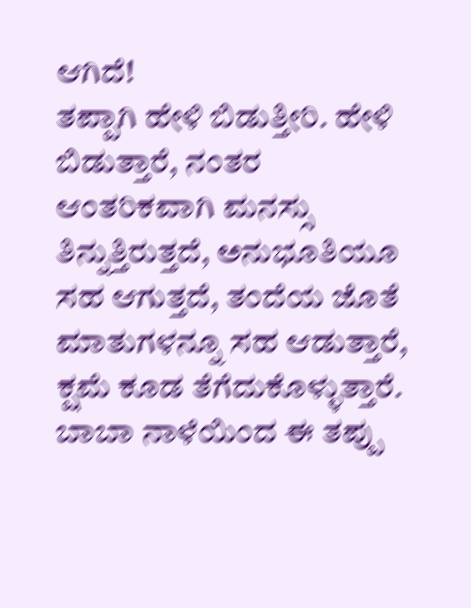ಆಗಿದೆ!
ತಪ್ಪಾಗಿ ಹೇಳಿ ಬಿಡುತ್ತೀರಿ. ಹೇಳಿ ಬಿಡುತ್ತಾರೆ, ನಂತರ ಆಂತರಿಕವಾಗಿ ಮನಸ್ಸು
ತಿನ್ನುತ್ತಿರುತ್ತದೆ, ಅನುಭೂತಿಯೂ ಸಹ ಆಗುತ್ತದೆ, ತಂದೆಯ ಜೊತೆ ಮಾತುಗಳನ್ನೂ ಸಹ ಆಡುತ್ತಾರೆ,
ಕ್ಷಮೆ ಕೂಡ ತೆಗೆದುಕೊಳ್ಳುತ್ತಾರೆ. ಬಾಬಾ ನಾಳೆಯಿಂದ ಈ ತಪ್ಪು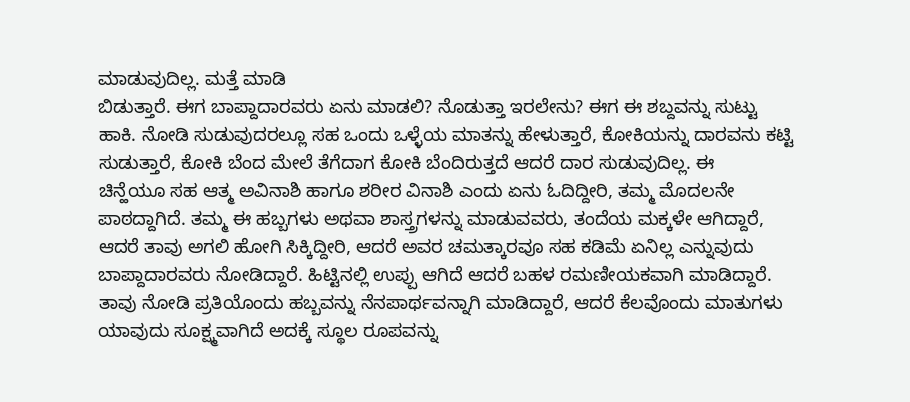ಮಾಡುವುದಿಲ್ಲ. ಮತ್ತೆ ಮಾಡಿ
ಬಿಡುತ್ತಾರೆ. ಈಗ ಬಾಪ್ದಾದಾರವರು ಏನು ಮಾಡಲಿ? ನೊಡುತ್ತಾ ಇರಲೇನು? ಈಗ ಈ ಶಬ್ದವನ್ನು ಸುಟ್ಟು
ಹಾಕಿ. ನೋಡಿ ಸುಡುವುದರಲ್ಲೂ ಸಹ ಒಂದು ಒಳ್ಳೆಯ ಮಾತನ್ನು ಹೇಳುತ್ತಾರೆ, ಕೋಕಿಯನ್ನು ದಾರವನು ಕಟ್ಟಿ
ಸುಡುತ್ತಾರೆ, ಕೋಕಿ ಬೆಂದ ಮೇಲೆ ತೆಗೆದಾಗ ಕೋಕಿ ಬೆಂದಿರುತ್ತದೆ ಆದರೆ ದಾರ ಸುಡುವುದಿಲ್ಲ. ಈ
ಚಿನ್ಹೆಯೂ ಸಹ ಆತ್ಮ ಅವಿನಾಶಿ ಹಾಗೂ ಶರೀರ ವಿನಾಶಿ ಎಂದು ಏನು ಓದಿದ್ದೀರಿ, ತಮ್ಮ ಮೊದಲನೇ
ಪಾಠದ್ದಾಗಿದೆ. ತಮ್ಮ ಈ ಹಬ್ಬಗಳು ಅಥವಾ ಶಾಸ್ತ್ರಗಳನ್ನು ಮಾಡುವವರು, ತಂದೆಯ ಮಕ್ಕಳೇ ಆಗಿದ್ದಾರೆ,
ಆದರೆ ತಾವು ಅಗಲಿ ಹೋಗಿ ಸಿಕ್ಕಿದ್ದೀರಿ, ಆದರೆ ಅವರ ಚಮತ್ಕಾರವೂ ಸಹ ಕಡಿಮೆ ಏನಿಲ್ಲ ಎನ್ನುವುದು
ಬಾಪ್ದಾದಾರವರು ನೋಡಿದ್ದಾರೆ. ಹಿಟ್ಟಿನಲ್ಲಿ ಉಪ್ಪು ಆಗಿದೆ ಆದರೆ ಬಹಳ ರಮಣೀಯಕವಾಗಿ ಮಾಡಿದ್ದಾರೆ.
ತಾವು ನೋಡಿ ಪ್ರತಿಯೊಂದು ಹಬ್ಬವನ್ನು ನೆನಪಾರ್ಥವನ್ನಾಗಿ ಮಾಡಿದ್ದಾರೆ, ಆದರೆ ಕೆಲವೊಂದು ಮಾತುಗಳು
ಯಾವುದು ಸೂಕ್ಷ್ಮವಾಗಿದೆ ಅದಕ್ಕೆ ಸ್ಥೂಲ ರೂಪವನ್ನು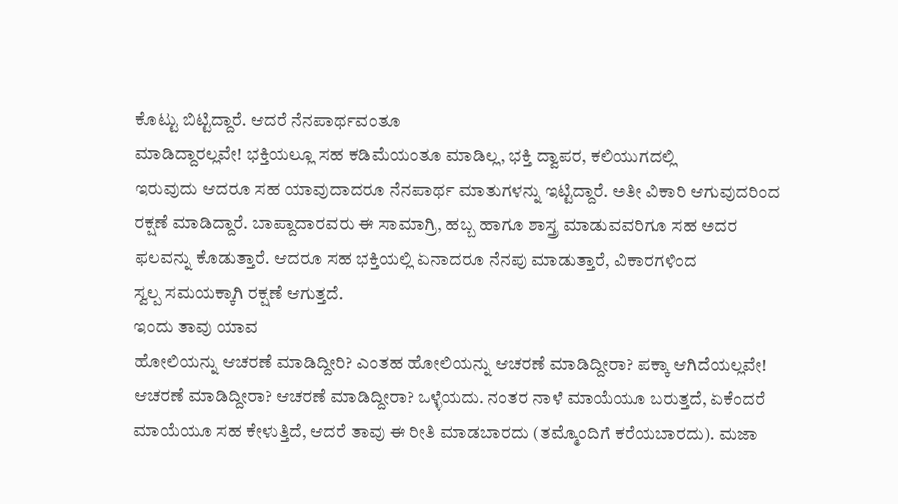ಕೊಟ್ಟು ಬಿಟ್ಟಿದ್ದಾರೆ. ಆದರೆ ನೆನಪಾರ್ಥವಂತೂ
ಮಾಡಿದ್ದಾರಲ್ಲವೇ! ಭಕ್ತಿಯಲ್ಲೂ ಸಹ ಕಡಿಮೆಯಂತೂ ಮಾಡಿಲ್ಲ, ಭಕ್ತಿ ದ್ವಾಪರ, ಕಲಿಯುಗದಲ್ಲಿ
ಇರುವುದು ಆದರೂ ಸಹ ಯಾವುದಾದರೂ ನೆನಪಾರ್ಥ ಮಾತುಗಳನ್ನು ಇಟ್ಟಿದ್ದಾರೆ. ಅತೀ ವಿಕಾರಿ ಆಗುವುದರಿಂದ
ರಕ್ಷಣೆ ಮಾಡಿದ್ದಾರೆ. ಬಾಪ್ದಾದಾರವರು ಈ ಸಾಮಾಗ್ರಿ, ಹಬ್ಬ ಹಾಗೂ ಶಾಸ್ತ್ರ ಮಾಡುವವರಿಗೂ ಸಹ ಅದರ
ಫಲವನ್ನು ಕೊಡುತ್ತಾರೆ. ಆದರೂ ಸಹ ಭಕ್ತಿಯಲ್ಲಿ ಏನಾದರೂ ನೆನಪು ಮಾಡುತ್ತಾರೆ, ವಿಕಾರಗಳಿಂದ
ಸ್ವಲ್ಪ ಸಮಯಕ್ಕಾಗಿ ರಕ್ಷಣೆ ಆಗುತ್ತದೆ.
ಇಂದು ತಾವು ಯಾವ
ಹೋಲಿಯನ್ನು ಆಚರಣೆ ಮಾಡಿದ್ದೀರಿ? ಎಂತಹ ಹೋಲಿಯನ್ನು ಆಚರಣೆ ಮಾಡಿದ್ದೀರಾ? ಪಕ್ಕಾ ಆಗಿದೆಯಲ್ಲವೇ!
ಆಚರಣೆ ಮಾಡಿದ್ದೀರಾ? ಆಚರಣೆ ಮಾಡಿದ್ದೀರಾ? ಒಳ್ಳೆಯದು. ನಂತರ ನಾಳೆ ಮಾಯೆಯೂ ಬರುತ್ತದೆ, ಏಕೆಂದರೆ
ಮಾಯೆಯೂ ಸಹ ಕೇಳುತ್ತಿದೆ, ಆದರೆ ತಾವು ಈ ರೀತಿ ಮಾಡಬಾರದು (ತಮ್ಮೊಂದಿಗೆ ಕರೆಯಬಾರದು). ಮಜಾ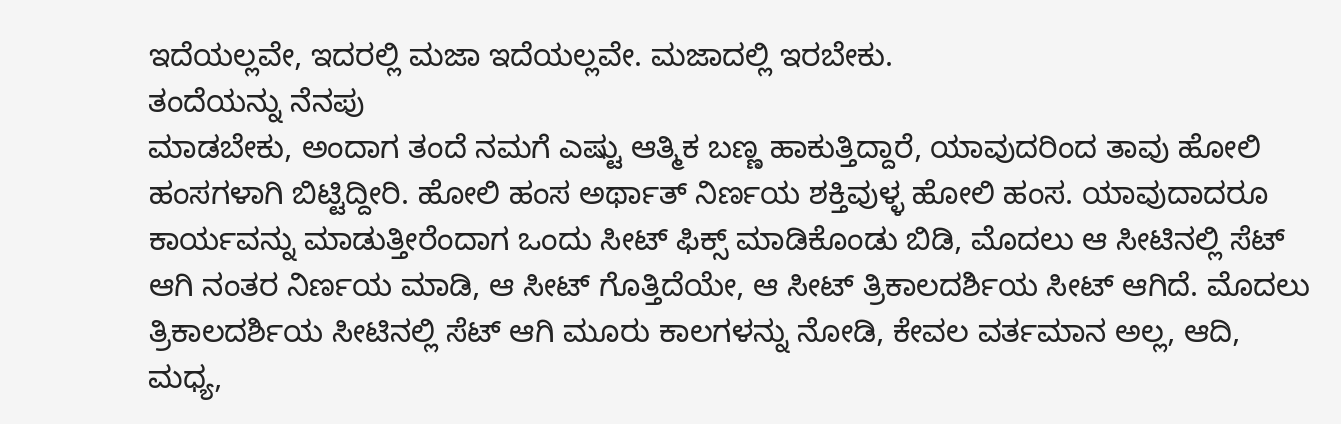ಇದೆಯಲ್ಲವೇ, ಇದರಲ್ಲಿ ಮಜಾ ಇದೆಯಲ್ಲವೇ. ಮಜಾದಲ್ಲಿ ಇರಬೇಕು.
ತಂದೆಯನ್ನು ನೆನಪು
ಮಾಡಬೇಕು, ಅಂದಾಗ ತಂದೆ ನಮಗೆ ಎಷ್ಟು ಆತ್ಮಿಕ ಬಣ್ಣ ಹಾಕುತ್ತಿದ್ದಾರೆ, ಯಾವುದರಿಂದ ತಾವು ಹೋಲಿ
ಹಂಸಗಳಾಗಿ ಬಿಟ್ಟಿದ್ದೀರಿ. ಹೋಲಿ ಹಂಸ ಅರ್ಥಾತ್ ನಿರ್ಣಯ ಶಕ್ತಿವುಳ್ಳ ಹೋಲಿ ಹಂಸ. ಯಾವುದಾದರೂ
ಕಾರ್ಯವನ್ನು ಮಾಡುತ್ತೀರೆಂದಾಗ ಒಂದು ಸೀಟ್ ಫಿಕ್ಸ್ ಮಾಡಿಕೊಂಡು ಬಿಡಿ, ಮೊದಲು ಆ ಸೀಟಿನಲ್ಲಿ ಸೆಟ್
ಆಗಿ ನಂತರ ನಿರ್ಣಯ ಮಾಡಿ, ಆ ಸೀಟ್ ಗೊತ್ತಿದೆಯೇ, ಆ ಸೀಟ್ ತ್ರಿಕಾಲದರ್ಶಿಯ ಸೀಟ್ ಆಗಿದೆ. ಮೊದಲು
ತ್ರಿಕಾಲದರ್ಶಿಯ ಸೀಟಿನಲ್ಲಿ ಸೆಟ್ ಆಗಿ ಮೂರು ಕಾಲಗಳನ್ನು ನೋಡಿ, ಕೇವಲ ವರ್ತಮಾನ ಅಲ್ಲ, ಆದಿ,
ಮಧ್ಯ,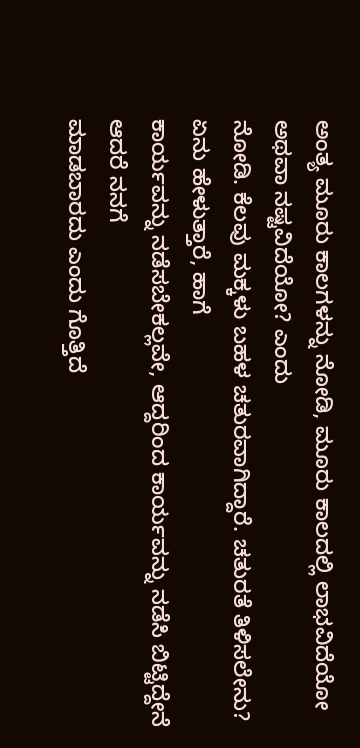ಅಂತ್ಯ ಮೂರು ಕಾಲಗಳನ್ನು ನೋಡಿ, ಮೂರು ಕಾಲದಲ್ಲಿ ಲಾಭವಿದೆಯೋ ಅಥವಾ ನಷ್ಟವಿದೆಯೋ? ಎಂದು
ನೋಡಿ. ಕೆಲವು ಮಕ್ಕಳು ಬಹಳ ಚತುರವಾಗಿದ್ದಾರೆ. ಚತುರತೆ ತಿಳಿಸಲೇನು? ಏನು ಹೇಳುತ್ತಾರೆ, ಹಾಗೆ
ಕಾರ್ಯವನ್ನು ನಡೆಸಬೇಕಲ್ಲವೇ, ಆದ್ದರಿಂದ ಕಾರ್ಯವನ್ನು ನಡೆಸಿ ಬಿಟ್ಟಿದ್ದೇನೆ ಆದರೆ ನನಗೆ
ಮಾಡಬಾರದು ಎಂದು ಗೊತ್ತಿದೆ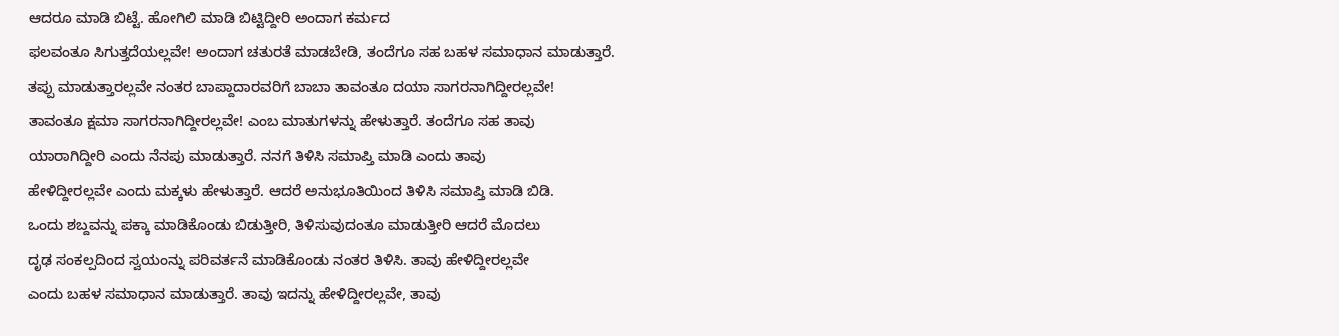ಆದರೂ ಮಾಡಿ ಬಿಟ್ಟೆ. ಹೋಗಿಲಿ ಮಾಡಿ ಬಿಟ್ಟಿದ್ದೀರಿ ಅಂದಾಗ ಕರ್ಮದ
ಫಲವಂತೂ ಸಿಗುತ್ತದೆಯಲ್ಲವೇ! ಅಂದಾಗ ಚತುರತೆ ಮಾಡಬೇಡಿ, ತಂದೆಗೂ ಸಹ ಬಹಳ ಸಮಾಧಾನ ಮಾಡುತ್ತಾರೆ.
ತಪ್ಪು ಮಾಡುತ್ತಾರಲ್ಲವೇ ನಂತರ ಬಾಪ್ದಾದಾರವರಿಗೆ ಬಾಬಾ ತಾವಂತೂ ದಯಾ ಸಾಗರನಾಗಿದ್ದೀರಲ್ಲವೇ!
ತಾವಂತೂ ಕ್ಷಮಾ ಸಾಗರನಾಗಿದ್ದೀರಲ್ಲವೇ! ಎಂಬ ಮಾತುಗಳನ್ನು ಹೇಳುತ್ತಾರೆ. ತಂದೆಗೂ ಸಹ ತಾವು
ಯಾರಾಗಿದ್ದೀರಿ ಎಂದು ನೆನಪು ಮಾಡುತ್ತಾರೆ. ನನಗೆ ತಿಳಿಸಿ ಸಮಾಪ್ತಿ ಮಾಡಿ ಎಂದು ತಾವು
ಹೇಳಿದ್ದೀರಲ್ಲವೇ ಎಂದು ಮಕ್ಕಳು ಹೇಳುತ್ತಾರೆ. ಆದರೆ ಅನುಭೂತಿಯಿಂದ ತಿಳಿಸಿ ಸಮಾಪ್ತಿ ಮಾಡಿ ಬಿಡಿ.
ಒಂದು ಶಬ್ದವನ್ನು ಪಕ್ಕಾ ಮಾಡಿಕೊಂಡು ಬಿಡುತ್ತೀರಿ, ತಿಳಿಸುವುದಂತೂ ಮಾಡುತ್ತೀರಿ ಆದರೆ ಮೊದಲು
ದೃಢ ಸಂಕಲ್ಪದಿಂದ ಸ್ವಯಂನ್ನು ಪರಿವರ್ತನೆ ಮಾಡಿಕೊಂಡು ನಂತರ ತಿಳಿಸಿ. ತಾವು ಹೇಳಿದ್ದೀರಲ್ಲವೇ
ಎಂದು ಬಹಳ ಸಮಾಧಾನ ಮಾಡುತ್ತಾರೆ. ತಾವು ಇದನ್ನು ಹೇಳಿದ್ದೀರಲ್ಲವೇ, ತಾವು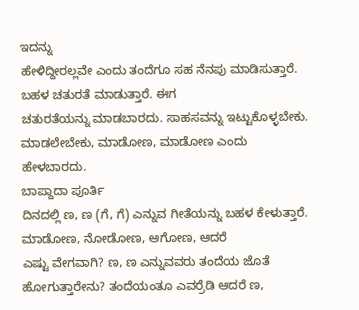ಇದನ್ನು
ಹೇಳಿದ್ದೀರಲ್ಲವೇ ಎಂದು ತಂದೆಗೂ ಸಹ ನೆನಪು ಮಾಡಿಸುತ್ತಾರೆ. ಬಹಳ ಚತುರತೆ ಮಾಡುತ್ತಾರೆ. ಈಗ
ಚತುರತೆಯನ್ನು ಮಾಡಬಾರದು. ಸಾಹಸವನ್ನು ಇಟ್ಟುಕೊಳ್ಳಬೇಕು. ಮಾಡಲೇಬೇಕು, ಮಾಡೋಣ, ಮಾಡೋಣ ಎಂದು
ಹೇಳಬಾರದು.
ಬಾಪ್ದಾದಾ ಪೂರ್ತಿ
ದಿನದಲ್ಲಿ ಣ, ಣ (ಗೆ, ಗೆ) ಎನ್ನುವ ಗೀತೆಯನ್ನು ಬಹಳ ಕೇಳುತ್ತಾರೆ. ಮಾಡೋಣ, ನೋಡೋಣ, ಆಗೋಣ, ಆದರೆ
ಎಷ್ಟು ವೇಗವಾಗಿ? ಣ, ಣ ಎನ್ನುವವರು ತಂದೆಯ ಜೊತೆ ಹೋಗುತ್ತಾರೇನು? ತಂದೆಯಂತೂ ಎವರ್ರೆಡಿ ಆದರೆ ಣ,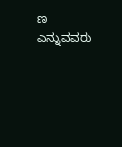ಣ ಎನ್ನುವವರು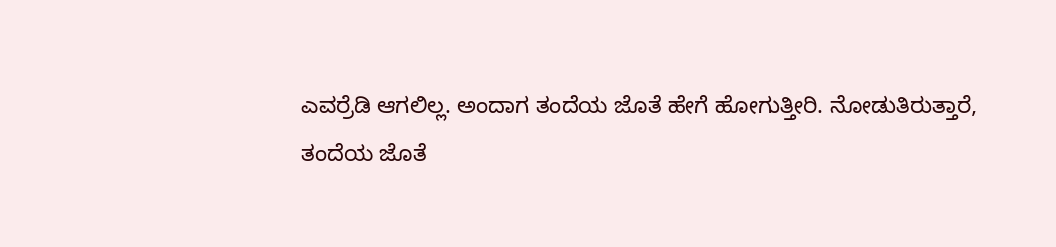ಎವರ್ರೆಡಿ ಆಗಲಿಲ್ಲ. ಅಂದಾಗ ತಂದೆಯ ಜೊತೆ ಹೇಗೆ ಹೋಗುತ್ತೀರಿ. ನೋಡುತಿರುತ್ತಾರೆ,
ತಂದೆಯ ಜೊತೆ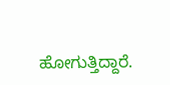ಹೋಗುತ್ತಿದ್ದಾರೆ.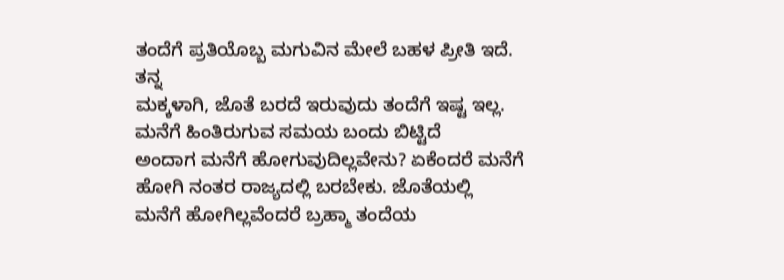ತಂದೆಗೆ ಪ್ರತಿಯೊಬ್ಬ ಮಗುವಿನ ಮೇಲೆ ಬಹಳ ಪ್ರೀತಿ ಇದೆ. ತನ್ನ
ಮಕ್ಕಳಾಗಿ, ಜೊತೆ ಬರದೆ ಇರುವುದು ತಂದೆಗೆ ಇಷ್ಟ ಇಲ್ಲ. ಮನೆಗೆ ಹಿಂತಿರುಗುವ ಸಮಯ ಬಂದು ಬಿಟ್ಟಿದೆ
ಅಂದಾಗ ಮನೆಗೆ ಹೋಗುವುದಿಲ್ಲವೇನು? ಏಕೆಂದರೆ ಮನೆಗೆ ಹೋಗಿ ನಂತರ ರಾಜ್ಯದಲ್ಲಿ ಬರಬೇಕು. ಜೊತೆಯಲ್ಲಿ
ಮನೆಗೆ ಹೋಗಿಲ್ಲವೆಂದರೆ ಬ್ರಹ್ಮಾ ತಂದೆಯ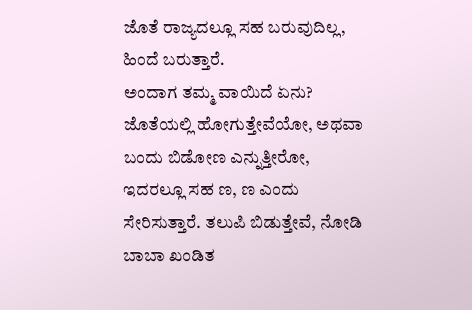ಜೊತೆ ರಾಜ್ಯದಲ್ಲೂ ಸಹ ಬರುವುದಿಲ್ಲ, ಹಿಂದೆ ಬರುತ್ತಾರೆ.
ಅಂದಾಗ ತಮ್ಮ ವಾಯಿದೆ ಏನು? ಜೊತೆಯಲ್ಲಿ ಹೋಗುತ್ತೇವೆಯೋ, ಅಥವಾ ಬಂದು ಬಿಡೋಣ ಎನ್ನುತ್ತೀರೋ,
ಇದರಲ್ಲೂ ಸಹ ಣ, ಣ ಎಂದು ಸೇರಿಸುತ್ತಾರೆ. ತಲುಪಿ ಬಿಡುತ್ತೇವೆ, ನೋಡಿ ಬಾಬಾ ಖಂಡಿತ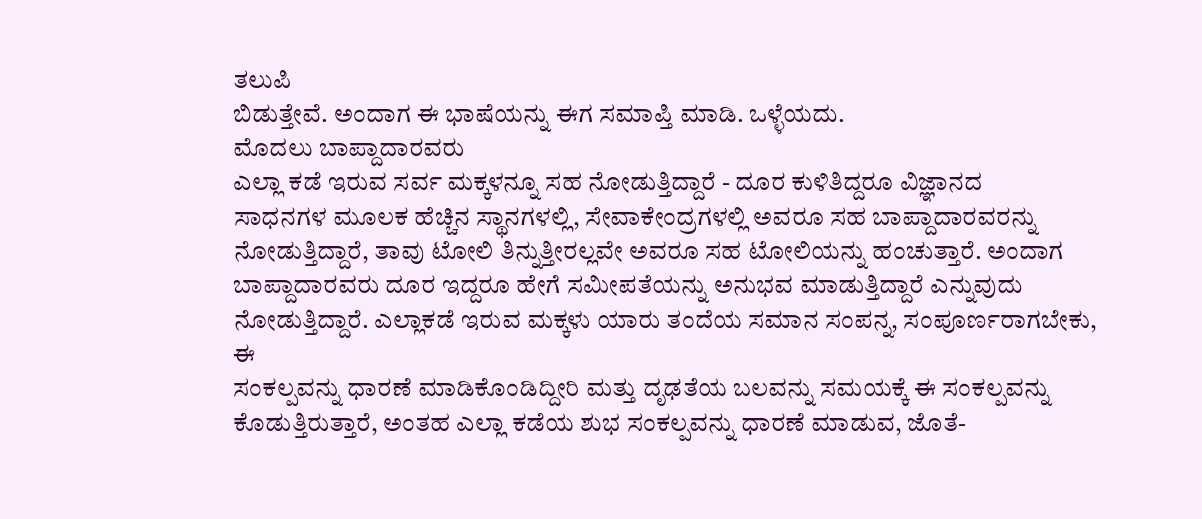ತಲುಪಿ
ಬಿಡುತ್ತೇವೆ. ಅಂದಾಗ ಈ ಭಾಷೆಯನ್ನು ಈಗ ಸಮಾಪ್ತಿ ಮಾಡಿ. ಒಳ್ಳೆಯದು.
ಮೊದಲು ಬಾಪ್ದಾದಾರವರು
ಎಲ್ಲಾ ಕಡೆ ಇರುವ ಸರ್ವ ಮಕ್ಕಳನ್ನೂ ಸಹ ನೋಡುತ್ತಿದ್ದಾರೆ - ದೂರ ಕುಳಿತಿದ್ದರೂ ವಿಜ್ಞಾನದ
ಸಾಧನಗಳ ಮೂಲಕ ಹೆಚ್ಚಿನ ಸ್ಥಾನಗಳಲ್ಲಿ, ಸೇವಾಕೇಂದ್ರಗಳಲ್ಲಿ ಅವರೂ ಸಹ ಬಾಪ್ದಾದಾರವರನ್ನು
ನೋಡುತ್ತಿದ್ದಾರೆ, ತಾವು ಟೋಲಿ ತಿನ್ನುತ್ತೀರಲ್ಲವೇ ಅವರೂ ಸಹ ಟೋಲಿಯನ್ನು ಹಂಚುತ್ತಾರೆ. ಅಂದಾಗ
ಬಾಪ್ದಾದಾರವರು ದೂರ ಇದ್ದರೂ ಹೇಗೆ ಸಮೀಪತೆಯನ್ನು ಅನುಭವ ಮಾಡುತ್ತಿದ್ದಾರೆ ಎನ್ನುವುದು
ನೋಡುತ್ತಿದ್ದಾರೆ. ಎಲ್ಲಾಕಡೆ ಇರುವ ಮಕ್ಕಳು ಯಾರು ತಂದೆಯ ಸಮಾನ ಸಂಪನ್ನ, ಸಂಪೂರ್ಣರಾಗಬೇಕು, ಈ
ಸಂಕಲ್ಪವನ್ನು ಧಾರಣೆ ಮಾಡಿಕೊಂಡಿದ್ದೀರಿ ಮತ್ತು ದೃಢತೆಯ ಬಲವನ್ನು ಸಮಯಕ್ಕೆ ಈ ಸಂಕಲ್ಪವನ್ನು
ಕೊಡುತ್ತಿರುತ್ತಾರೆ, ಅಂತಹ ಎಲ್ಲಾ ಕಡೆಯ ಶುಭ ಸಂಕಲ್ಪವನ್ನು ಧಾರಣೆ ಮಾಡುವ, ಜೊತೆ-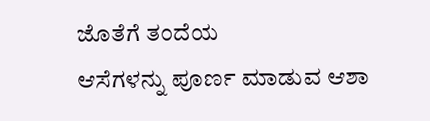ಜೊತೆಗೆ ತಂದೆಯ
ಆಸೆಗಳನ್ನು ಪೂರ್ಣ ಮಾಡುವ ಆಶಾ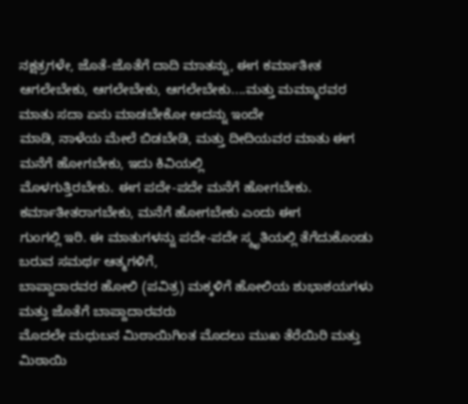ನಕ್ಷತ್ರಗಳೇ, ಜೊತೆ-ಜೊತೆಗೆ ದಾದಿ ಮಾತನ್ನು, ಈಗ ಕರ್ಮಾತೀತ
ಆಗಲೇಬೇಕು, ಆಗಲೇಬೇಕು, ಆಗಲೇಬೇಕು....ಮತ್ತು ಮಮ್ಮಾರವರ ಮಾತು ಸದಾ ಏನು ಮಾಡಬೇಕೋ ಅದನ್ನು ಇಂದೇ
ಮಾಡಿ, ನಾಳೆಯ ಮೇಲೆ ಬಿಡಬೇಡಿ, ಮತ್ತು ದೀದಿಯವರ ಮಾತು ಈಗ ಮನೆಗೆ ಹೋಗಬೇಕು, ಇದು ಕಿವಿಯಲ್ಲಿ
ಮೊಳಗುತ್ತಿರಬೇಕು. ಈಗ ಪದೇ-ಪದೇ ಮನೆಗೆ ಹೋಗಬೇಕು. ಕರ್ಮಾತೀತರಾಗಬೇಕು, ಮನೆಗೆ ಹೋಗಬೇಕು ಎಂದು ಈಗ
ಗುಂಗಲ್ಲಿ ಇರಿ. ಈ ಮಾತುಗಳನ್ನು ಪದೇ-ಪದೇ ಸ್ಮೃತಿಯಲ್ಲಿ ತೆಗೆದುಕೊಂಡು ಬರುವ ಸಮರ್ಥ ಆತ್ಮಗಳಿಗೆ,
ಬಾಪ್ದಾದಾರವರ ಹೋಲಿ (ಪವಿತ್ರ) ಮಕ್ಕಳಿಗೆ ಹೋಲಿಯ ಶುಭಾಶಯಗಳು ಮತ್ತು ಜೊತೆಗೆ ಬಾಪ್ದಾದಾರವರು
ಮೊದಲೇ ಮಧುಬನ ಮಿಠಾಯಿಗಿಂತ ಮೊದಲು ಮುಖ ತೆರೆಯಿರಿ ಮತ್ತು ಮಿಠಾಯಿ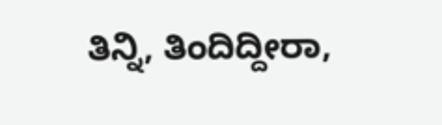ತಿನ್ನಿ, ತಿಂದಿದ್ದೀರಾ,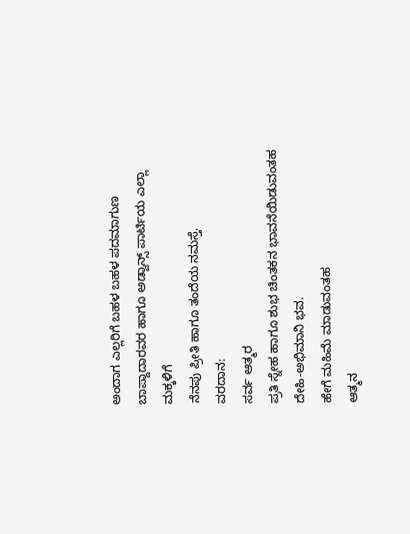ಅಂದಾಗ ಎಲ್ಲರಿಗೆ ಬಹಳ ಬಹಳ ಪದಮಾಗುಣ ಬಾಪ್ದಾದಾರವರ ಹಾಗೂ ಅಡ್ವಾನ್ಸ್ ಪಾರ್ಟಿಯ ಎಲ್ಲಾ ಮಕ್ಕಳಿಗೆ
ನೆನಪು ಪ್ರೀತಿ ಹಾಗೂ ತಂದೆಯ ನಮಸ್ತೆ.
ವರದಾನ:
ಸರ್ವ ಆತ್ಮರ
ಪ್ರತಿ ಸ್ನೇಹ ಹಾಗೂ ಶುಭ ಚಿಂತಕನ ಭಾವನೆಯಿಡುವಂತಹ ದೇಹಿ-ಅಭಿಮಾನಿ ಭವ.
ಹೇಗೆ ಮಹಿಮೆ ಮಾಡುವಂತಹ
ಆತ್ಮನ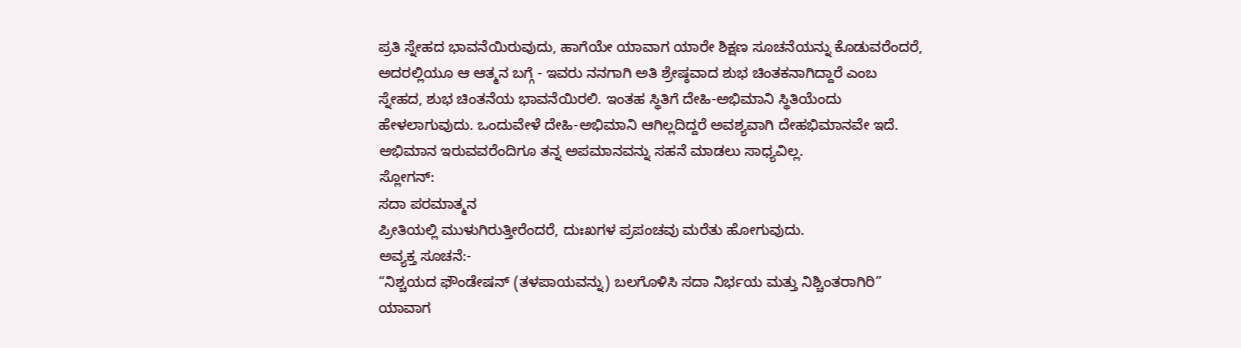ಪ್ರತಿ ಸ್ನೇಹದ ಭಾವನೆಯಿರುವುದು, ಹಾಗೆಯೇ ಯಾವಾಗ ಯಾರೇ ಶಿಕ್ಷಣ ಸೂಚನೆಯನ್ನು ಕೊಡುವರೆಂದರೆ,
ಅದರಲ್ಲಿಯೂ ಆ ಆತ್ಮನ ಬಗ್ಗೆ - ಇವರು ನನಗಾಗಿ ಅತಿ ಶ್ರೇಷ್ಠವಾದ ಶುಭ ಚಿಂತಕನಾಗಿದ್ದಾರೆ ಎಂಬ
ಸ್ನೇಹದ, ಶುಭ ಚಿಂತನೆಯ ಭಾವನೆಯಿರಲಿ. ಇಂತಹ ಸ್ಥಿತಿಗೆ ದೇಹಿ-ಅಭಿಮಾನಿ ಸ್ಥಿತಿಯೆಂದು
ಹೇಳಲಾಗುವುದು. ಒಂದುವೇಳೆ ದೇಹಿ-ಅಭಿಮಾನಿ ಆಗಿಲ್ಲದಿದ್ದರೆ ಅವಶ್ಯವಾಗಿ ದೇಹಭಿಮಾನವೇ ಇದೆ.
ಅಭಿಮಾನ ಇರುವವರೆಂದಿಗೂ ತನ್ನ ಅಪಮಾನವನ್ನು ಸಹನೆ ಮಾಡಲು ಸಾಧ್ಯವಿಲ್ಲ.
ಸ್ಲೋಗನ್:
ಸದಾ ಪರಮಾತ್ಮನ
ಪ್ರೀತಿಯಲ್ಲಿ ಮುಳುಗಿರುತ್ತೀರೆಂದರೆ, ದುಃಖಗಳ ಪ್ರಪಂಚವು ಮರೆತು ಹೋಗುವುದು.
ಅವ್ಯಕ್ತ ಸೂಚನೆ:-
“ನಿಶ್ಚಯದ ಫೌಂಡೇಷನ್ (ತಳಪಾಯವನ್ನು) ಬಲಗೊಳಿಸಿ ಸದಾ ನಿರ್ಭಯ ಮತ್ತು ನಿಶ್ಚಿಂತರಾಗಿರಿ”
ಯಾವಾಗ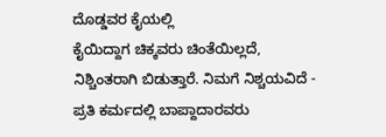ದೊಡ್ಡವರ ಕೈಯಲ್ಲಿ
ಕೈಯಿದ್ದಾಗ ಚಿಕ್ಕವರು ಚಿಂತೆಯಿಲ್ಲದೆ, ನಿಶ್ಚಿಂತರಾಗಿ ಬಿಡುತ್ತಾರೆ. ನಿಮಗೆ ನಿಶ್ಚಯವಿದೆ -
ಪ್ರತಿ ಕರ್ಮದಲ್ಲಿ ಬಾಪ್ದಾದಾರವರು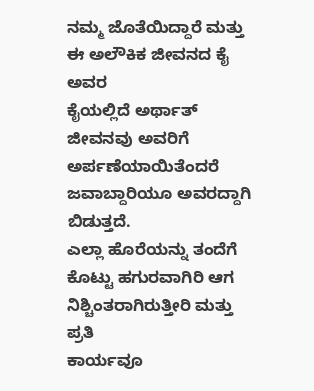ನಮ್ಮ ಜೊತೆಯಿದ್ದಾರೆ ಮತ್ತು ಈ ಅಲೌಕಿಕ ಜೀವನದ ಕೈ ಅವರ
ಕೈಯಲ್ಲಿದೆ ಅರ್ಥಾತ್ ಜೀವನವು ಅವರಿಗೆ ಅರ್ಪಣೆಯಾಯಿತೆಂದರೆ ಜವಾಬ್ದಾರಿಯೂ ಅವರದ್ದಾಗಿ ಬಿಡುತ್ತದೆ.
ಎಲ್ಲಾ ಹೊರೆಯನ್ನು ತಂದೆಗೆ ಕೊಟ್ಟು ಹಗುರವಾಗಿರಿ ಆಗ ನಿಶ್ಚಿಂತರಾಗಿರುತ್ತೀರಿ ಮತ್ತು ಪ್ರತಿ
ಕಾರ್ಯವೂ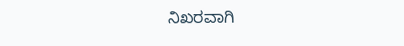ನಿಖರವಾಗಿ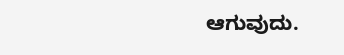ಆಗುವುದು.